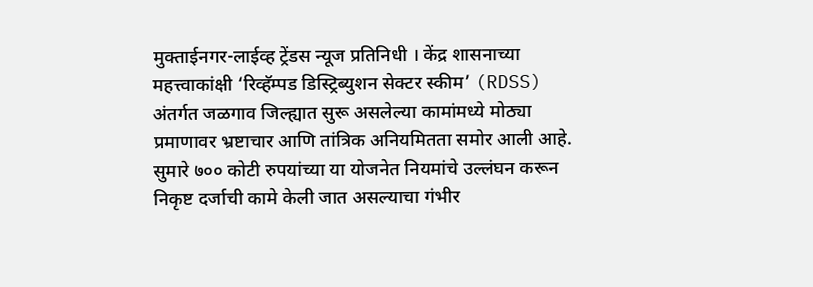मुक्ताईनगर-लाईव्ह ट्रेंडस न्यूज प्रतिनिधी । केंद्र शासनाच्या महत्त्वाकांक्षी ‘रिव्हॅम्पड डिस्ट्रिब्युशन सेक्टर स्कीम’ (RDSS) अंतर्गत जळगाव जिल्ह्यात सुरू असलेल्या कामांमध्ये मोठ्या प्रमाणावर भ्रष्टाचार आणि तांत्रिक अनियमितता समोर आली आहे. सुमारे ७०० कोटी रुपयांच्या या योजनेत नियमांचे उल्लंघन करून निकृष्ट दर्जाची कामे केली जात असल्याचा गंभीर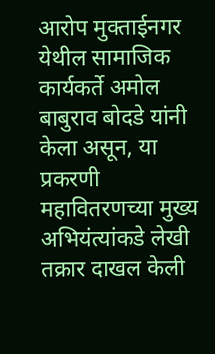आरोप मुक्ताईनगर येथील सामाजिक कार्यकर्ते अमोल बाबुराव बोदडे यांनी केला असून, या प्रकरणी महावितरणच्या मुख्य अभियंत्यांकडे लेखी तक्रार दाखल केली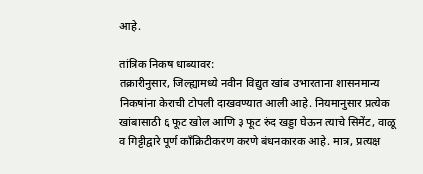आहे.

तांत्रिक निकष धाब्यावर:
तक्रारीनुसार, जिल्ह्यामध्ये नवीन विद्युत खांब उभारताना शासनमान्य निकषांना केराची टोपली दाखवण्यात आली आहे. नियमानुसार प्रत्येक खांबासाठी ६ फूट खोल आणि ३ फूट रुंद खड्डा घेऊन त्याचे सिमेंट, वाळू व गिट्टीद्वारे पूर्ण कॉंक्रिटीकरण करणे बंधनकारक आहे. मात्र, प्रत्यक्ष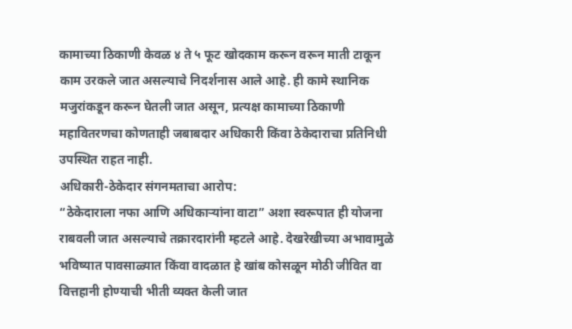कामाच्या ठिकाणी केवळ ४ ते ५ फूट खोदकाम करून वरून माती टाकून काम उरकले जात असल्याचे निदर्शनास आले आहे. ही कामे स्थानिक मजुरांकडून करून घेतली जात असून, प्रत्यक्ष कामाच्या ठिकाणी महावितरणचा कोणताही जबाबदार अधिकारी किंवा ठेकेदाराचा प्रतिनिधी उपस्थित राहत नाही.
अधिकारी-ठेकेदार संगनमताचा आरोप:
“ठेकेदाराला नफा आणि अधिकाऱ्यांना वाटा” अशा स्वरूपात ही योजना राबवली जात असल्याचे तक्रारदारांनी म्हटले आहे. देखरेखीच्या अभावामुळे भविष्यात पावसाळ्यात किंवा वादळात हे खांब कोसळून मोठी जीवित वा वित्तहानी होण्याची भीती व्यक्त केली जात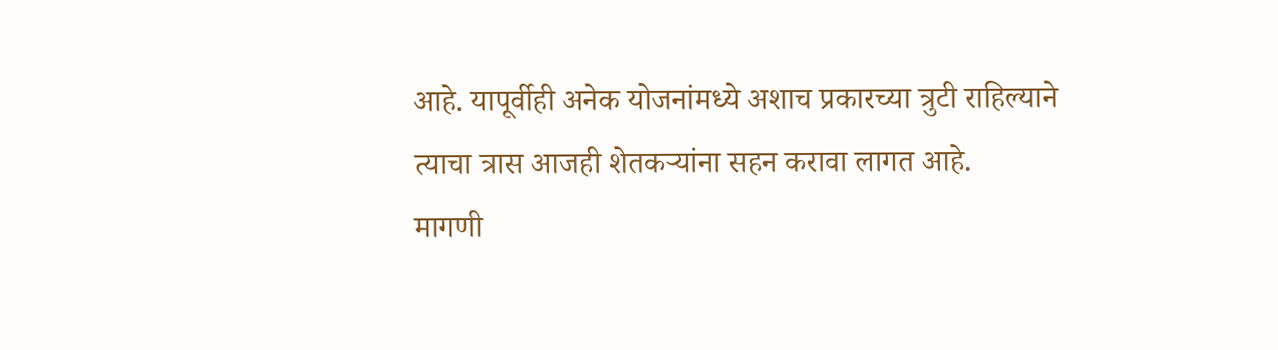आहे. यापूर्वीही अनेक योजनांमध्ये अशाच प्रकारच्या त्रुटी राहिल्याने त्याचा त्रास आजही शेतकऱ्यांना सहन करावा लागत आहे.
मागणी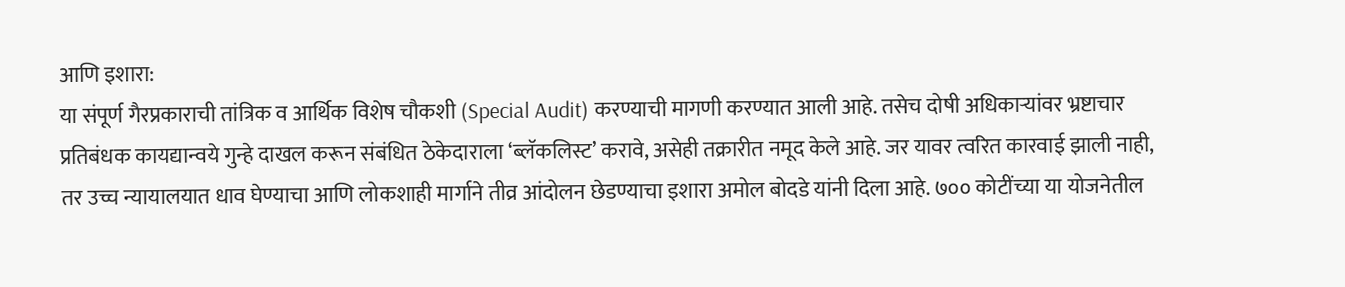आणि इशारा:
या संपूर्ण गैरप्रकाराची तांत्रिक व आर्थिक विशेष चौकशी (Special Audit) करण्याची मागणी करण्यात आली आहे. तसेच दोषी अधिकाऱ्यांवर भ्रष्टाचार प्रतिबंधक कायद्यान्वये गुन्हे दाखल करून संबंधित ठेकेदाराला ‘ब्लॅकलिस्ट’ करावे, असेही तक्रारीत नमूद केले आहे. जर यावर त्वरित कारवाई झाली नाही, तर उच्च न्यायालयात धाव घेण्याचा आणि लोकशाही मार्गाने तीव्र आंदोलन छेडण्याचा इशारा अमोल बोदडे यांनी दिला आहे. ७०० कोटींच्या या योजनेतील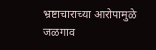भ्रष्टाचाराच्या आरोपामुळे जळगाव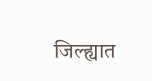जिल्ह्यात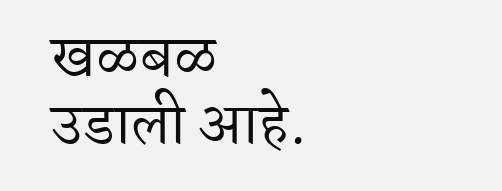खळबळ उडाली आहे.